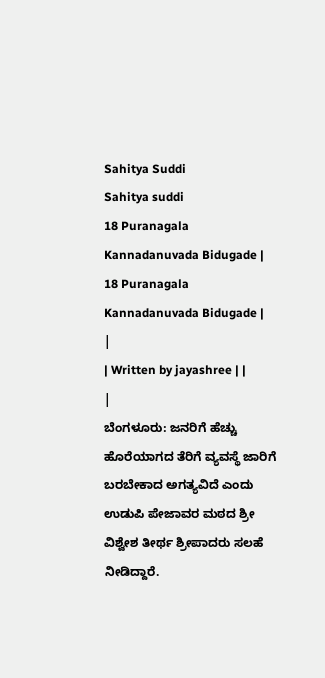Sahitya Suddi
Sahitya suddi
18 Puranagala Kannadanuvada Bidugade | 18 Puranagala Kannadanuvada Bidugade |
|
| Written by jayashree | |
|
ಬೆಂಗಳೂರು: ಜನರಿಗೆ ಹೆಚ್ಚು ಹೊರೆಯಾಗದ ತೆರಿಗೆ ವ್ಯವಸ್ಥೆ ಜಾರಿಗೆ ಬರಬೇಕಾದ ಅಗತ್ಯವಿದೆ ಎಂದು ಉಡುಪಿ ಪೇಜಾವರ ಮಠದ ಶ್ರೀ ವಿಶ್ವೇಶ ತೀರ್ಥ ಶ್ರೀಪಾದರು ಸಲಹೆ ನೀಡಿದ್ದಾರೆ.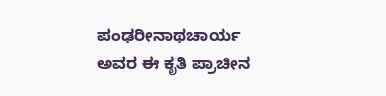ಪಂಢರೀನಾಥಚಾರ್ಯ ಅವರ ಈ ಕೃತಿ ಪ್ರಾಚೀನ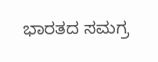ಭಾರತದ ಸಮಗ್ರ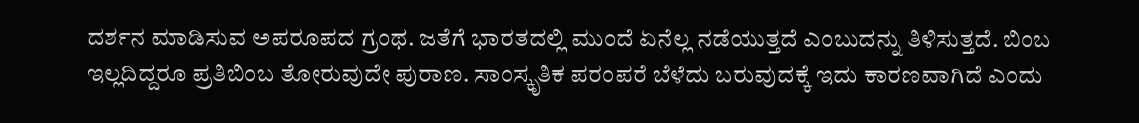ದರ್ಶನ ಮಾಡಿಸುವ ಅಪರೂಪದ ಗ್ರಂಥ. ಜತೆಗೆ ಭಾರತದಲ್ಲಿ ಮುಂದೆ ಏನೆಲ್ಲ ನಡೆಯುತ್ತದೆ ಎಂಬುದನ್ನು ತಿಳಿಸುತ್ತದೆ. ಬಿಂಬ ಇಲ್ಲದಿದ್ದರೂ ಪ್ರತಿಬಿಂಬ ತೋರುವುದೇ ಪುರಾಣ. ಸಾಂಸ್ಕೃತಿಕ ಪರಂಪರೆ ಬೆಳೆದು ಬರುವುದಕ್ಕೆ ಇದು ಕಾರಣವಾಗಿದೆ ಎಂದು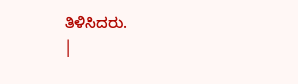ತಿಳಿಸಿದರು.
|